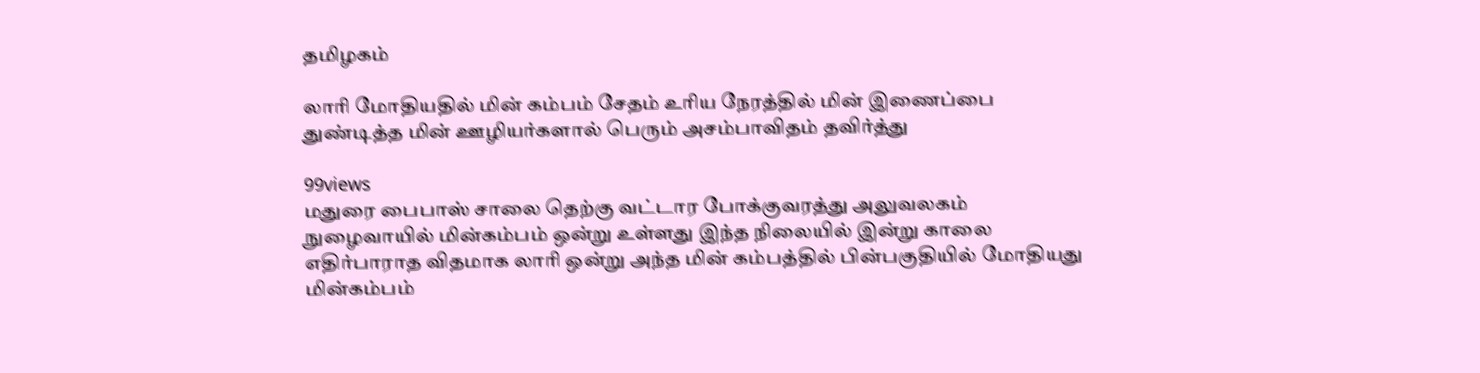தமிழகம்

லாரி மோதியதில் மின் கம்பம் சேதம் உரிய நேரத்தில் மின் இணைப்பை துண்டித்த மின் ஊழியர்களால் பெரும் அசம்பாவிதம் தவிர்த்து

99views
மதுரை பைபாஸ் சாலை தெற்கு வட்டார போக்குவரத்து அலுவலகம் நுழைவாயில் மின்கம்பம் ஒன்று உள்ளது இந்த நிலையில் இன்று காலை எதிர்பாராத விதமாக லாரி ஒன்று அந்த மின் கம்பத்தில் பின்பகுதியில் மோதியது மின்கம்பம்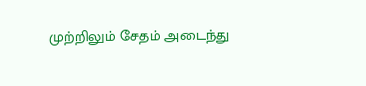முற்றிலும் சேதம் அடைந்து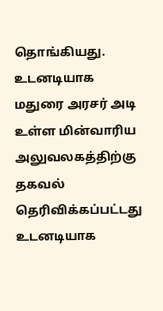தொங்கியது.
உடனடியாக மதுரை அரசர் அடி உள்ள மின்வாரிய அலுவலகத்திற்கு தகவல் தெரிவிக்கப்பட்டது உடனடியாக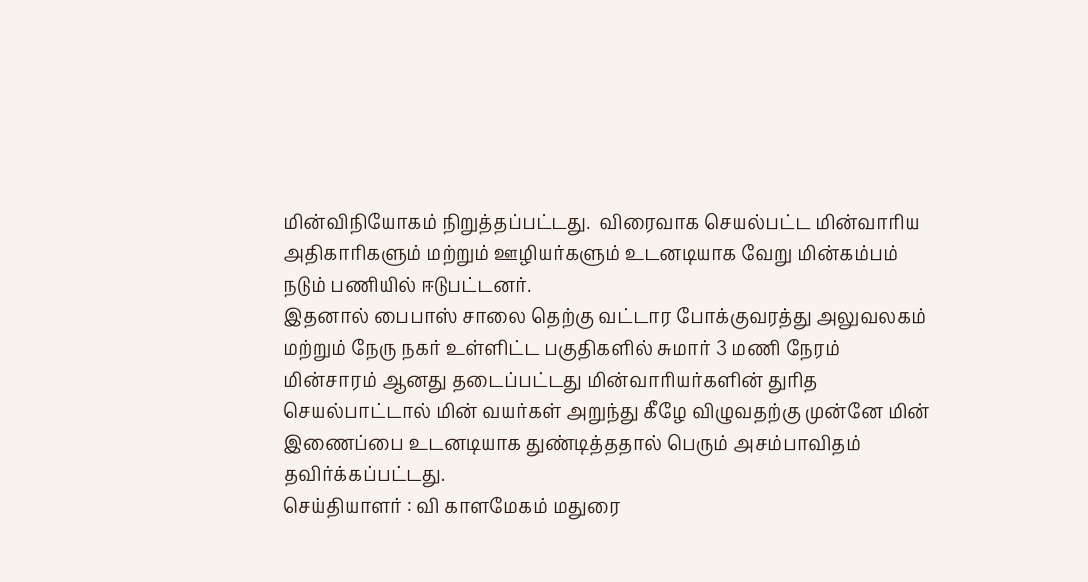மின்விநியோகம் நிறுத்தப்பட்டது.  விரைவாக செயல்பட்ட மின்வாரிய அதிகாரிகளும் மற்றும் ஊழியர்களும் உடனடியாக வேறு மின்கம்பம் நடும் பணியில் ஈடுபட்டனர்.
இதனால் பைபாஸ் சாலை தெற்கு வட்டார போக்குவரத்து அலுவலகம் மற்றும் நேரு நகர் உள்ளிட்ட பகுதிகளில் சுமார் 3 மணி நேரம் மின்சாரம் ஆனது தடைப்பட்டது மின்வாரியர்களின் துரித செயல்பாட்டால் மின் வயர்கள் அறுந்து கீழே விழுவதற்கு முன்னே மின் இணைப்பை உடனடியாக துண்டித்ததால் பெரும் அசம்பாவிதம் தவிர்க்கப்பட்டது.
செய்தியாளர் : வி காளமேகம் மதுரை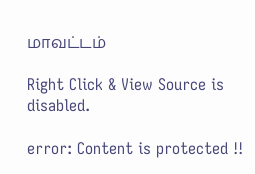மாவட்டம்

Right Click & View Source is disabled.

error: Content is protected !!